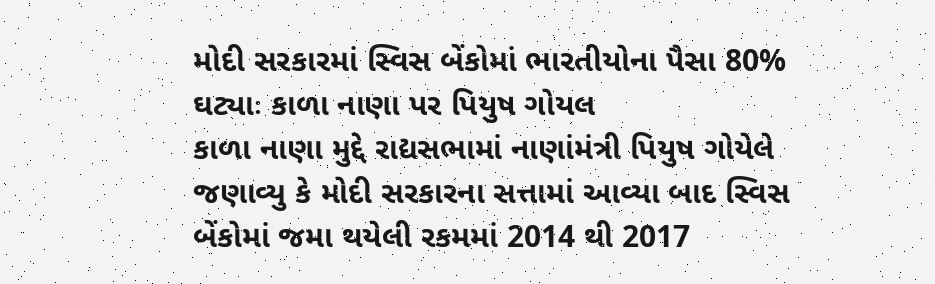મોદી સરકારમાં સ્વિસ બેંકોમાં ભારતીયોના પૈસા 80% ઘટ્યાઃ કાળા નાણા પર પિયુષ ગોયલ
કાળા નાણા મુદ્દે રાદ્યસભામાં નાણાંમંત્રી પિયુષ ગોયેલે જણાવ્યુ કે મોદી સરકારના સત્તામાં આવ્યા બાદ સ્વિસ બેંકોમાં જમા થયેલી રકમમાં 2014 થી 2017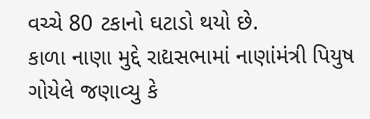વચ્ચે 80 ટકાનો ઘટાડો થયો છે.
કાળા નાણા મુદ્દે રાદ્યસભામાં નાણાંમંત્રી પિયુષ ગોયેલે જણાવ્યુ કે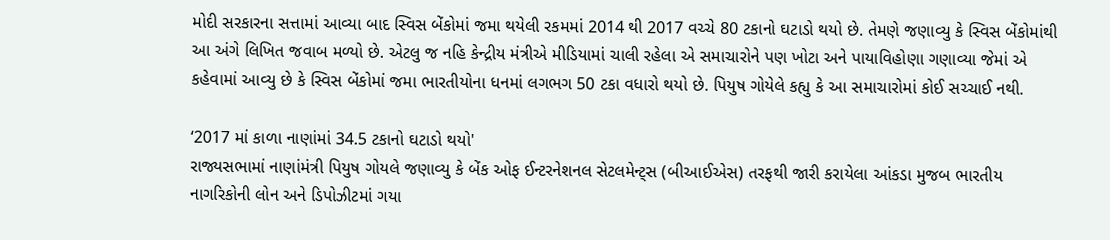મોદી સરકારના સત્તામાં આવ્યા બાદ સ્વિસ બેંકોમાં જમા થયેલી રકમમાં 2014 થી 2017 વચ્ચે 80 ટકાનો ઘટાડો થયો છે. તેમણે જણાવ્યુ કે સ્વિસ બેંકોમાંથી આ અંગે લિખિત જવાબ મળ્યો છે. એટલુ જ નહિ કેન્દ્રીય મંત્રીએ મીડિયામાં ચાલી રહેલા એ સમાચારોને પણ ખોટા અને પાયાવિહોણા ગણાવ્યા જેમાં એ કહેવામાં આવ્યુ છે કે સ્વિસ બેંકોમાં જમા ભારતીયોના ધનમાં લગભગ 50 ટકા વધારો થયો છે. પિયુષ ગોયેલે કહ્યુ કે આ સમાચારોમાં કોઈ સચ્ચાઈ નથી.

‘2017 માં કાળા નાણાંમાં 34.5 ટકાનો ઘટાડો થયો'
રાજ્યસભામાં નાણાંમંત્રી પિયુષ ગોયલે જણાવ્યુ કે બેંક ઓફ ઈન્ટરનેશનલ સેટલમેન્ટ્સ (બીઆઈએસ) તરફથી જારી કરાયેલા આંકડા મુજબ ભારતીય નાગરિકોની લોન અને ડિપોઝીટમાં ગયા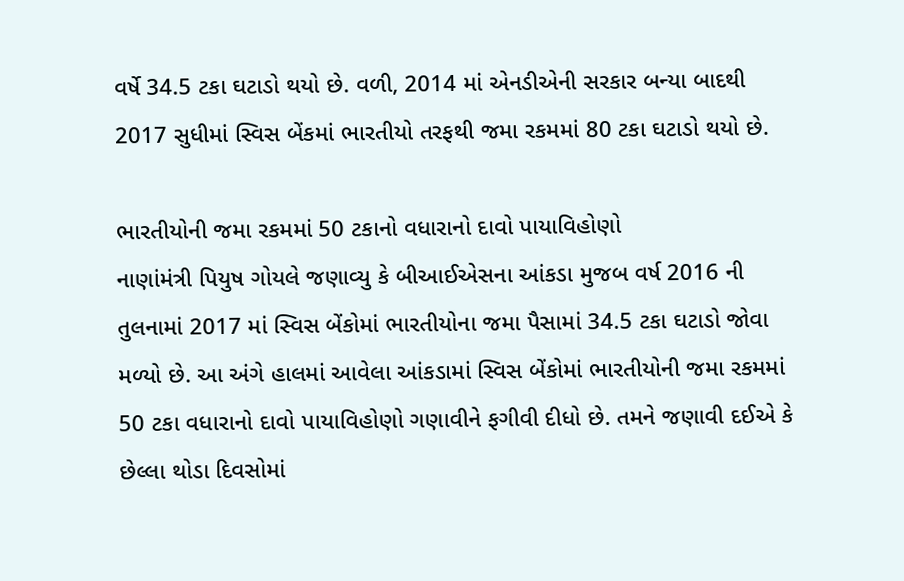વર્ષે 34.5 ટકા ઘટાડો થયો છે. વળી, 2014 માં એનડીએની સરકાર બન્યા બાદથી 2017 સુધીમાં સ્વિસ બેંકમાં ભારતીયો તરફથી જમા રકમમાં 80 ટકા ઘટાડો થયો છે.

ભારતીયોની જમા રકમમાં 50 ટકાનો વધારાનો દાવો પાયાવિહોણો
નાણાંમંત્રી પિયુષ ગોયલે જણાવ્યુ કે બીઆઈએસના આંકડા મુજબ વર્ષ 2016 ની તુલનામાં 2017 માં સ્વિસ બેંકોમાં ભારતીયોના જમા પૈસામાં 34.5 ટકા ઘટાડો જોવા મળ્યો છે. આ અંગે હાલમાં આવેલા આંકડામાં સ્વિસ બેંકોમાં ભારતીયોની જમા રકમમાં 50 ટકા વધારાનો દાવો પાયાવિહોણો ગણાવીને ફગીવી દીધો છે. તમને જણાવી દઈએ કે છેલ્લા થોડા દિવસોમાં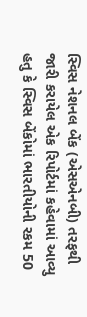સ્વિસ નેશનલ બેંક (એસએનબી) તરફથી જારી કરાયેલ એક રિપોર્ટમાં કહેવામાં આવ્યુ હતુ કે સ્વિસ બેંકોમાં ભારતીયોની રકમ 50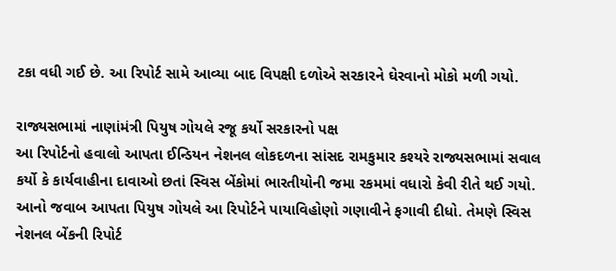ટકા વધી ગઈ છે. આ રિપોર્ટ સામે આવ્યા બાદ વિપક્ષી દળોએ સરકારને ઘેરવાનો મોકો મળી ગયો.

રાજ્યસભામાં નાણાંમંત્રી પિયુષ ગોયલે રજૂ કર્યો સરકારનો પક્ષ
આ રિપોર્ટનો હવાલો આપતા ઈન્ડિયન નેશનલ લોકદળના સાંસદ રામકુમાર કશ્યરે રાજ્યસભામાં સવાલ કર્યો કે કાર્યવાહીના દાવાઓ છતાં સ્વિસ બેંકોમાં ભારતીયોની જમા રકમમાં વધારો કેવી રીતે થઈ ગયો. આનો જવાબ આપતા પિયુષ ગોયલે આ રિપોર્ટને પાયાવિહોણો ગણાવીને ફગાવી દીધો. તેમણે સ્વિસ નેશનલ બેંકની રિપોર્ટ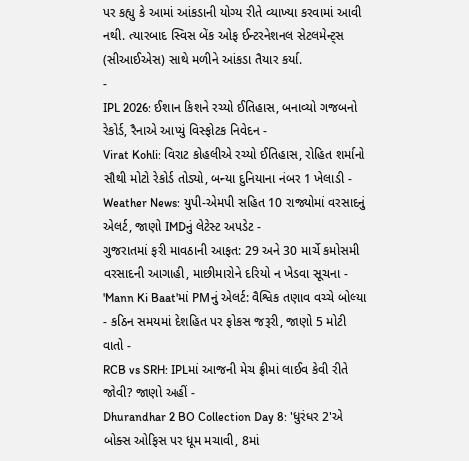પર કહ્યુ કે આમાં આંકડાની યોગ્ય રીતે વ્યાખ્યા કરવામાં આવી નથી. ત્યારબાદ સ્વિસ બેંક ઓફ ઈન્ટરનેશનલ સેટલમેન્ટ્સ (સીઆઈએસ) સાથે મળીને આંકડા તૈયાર કર્યા.
-
IPL 2026: ઈશાન કિશને રચ્યો ઈતિહાસ, બનાવ્યો ગજબનો રેકોર્ડ, રૈનાએ આપ્યું વિસ્ફોટક નિવેદન -
Virat Kohli: વિરાટ કોહલીએ રચ્યો ઈતિહાસ, રોહિત શર્માનો સૌથી મોટો રેકોર્ડ તોડ્યો, બન્યા દુનિયાના નંબર 1 ખેલાડી -
Weather News: યુપી-એમપી સહિત 10 રાજ્યોમાં વરસાદનું એલર્ટ, જાણો IMDનું લેટેસ્ટ અપડેટ -
ગુજરાતમાં ફરી માવઠાની આફત: 29 અને 30 માર્ચે કમોસમી વરસાદની આગાહી, માછીમારોને દરિયો ન ખેડવા સૂચના -
'Mann Ki Baat'માં PMનું એલર્ટ: વૈશ્વિક તણાવ વચ્ચે બોલ્યા - કઠિન સમયમાં દેશહિત પર ફોકસ જરૂરી, જાણો 5 મોટી વાતો -
RCB vs SRH: IPLમાં આજની મેચ ફ્રીમાં લાઈવ કેવી રીતે જોવી? જાણો અહીં -
Dhurandhar 2 BO Collection Day 8: 'ધુરંધર 2'એ બોક્સ ઓફિસ પર ધૂમ મચાવી, 8માં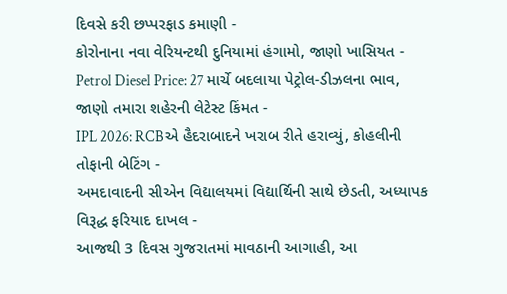દિવસે કરી છપ્પરફાડ કમાણી -
કોરોનાના નવા વેરિયન્ટથી દુનિયામાં હંગામો, જાણો ખાસિયત -
Petrol Diesel Price: 27 માર્ચે બદલાયા પેટ્રોલ-ડીઝલના ભાવ, જાણો તમારા શહેરની લેટેસ્ટ કિંમત -
IPL 2026: RCBએ હૈદરાબાદને ખરાબ રીતે હરાવ્યું, કોહલીની તોફાની બેટિંગ -
અમદાવાદની સીએન વિદ્યાલયમાં વિદ્યાર્થિની સાથે છેડતી, અધ્યાપક વિરૂદ્ધ ફરિયાદ દાખલ -
આજથી 3 દિવસ ગુજરાતમાં માવઠાની આગાહી, આ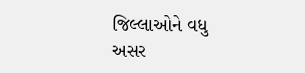જિલ્લાઓને વધુ અસર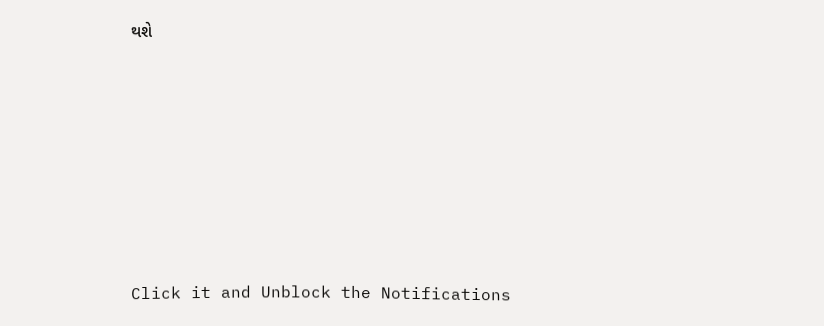થશે








Click it and Unblock the Notifications